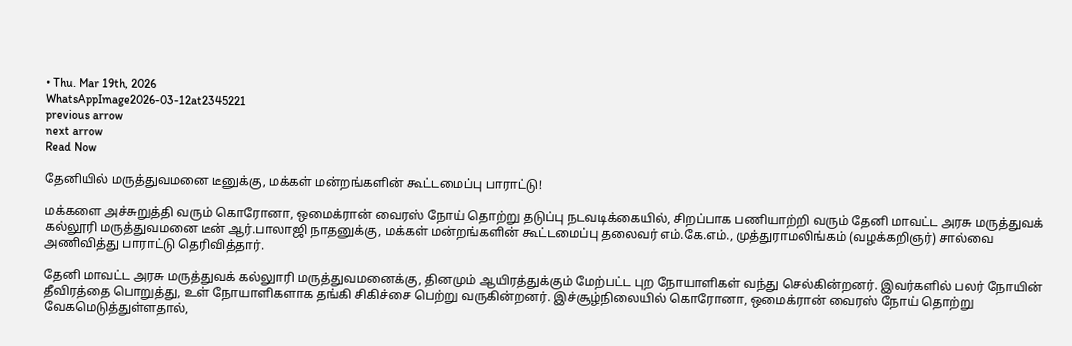• Thu. Mar 19th, 2026
WhatsAppImage2026-03-12at2345221
previous arrow
next arrow
Read Now

தேனியில் மருத்துவமனை டீனுக்கு, மக்கள் மன்றங்களின் கூட்டமைப்பு பாராட்டு!

மக்களை அச்சுறுத்தி வரும் கொரோனா, ஒமைக்ரான் வைரஸ் நோய் தொற்று தடுப்பு நடவடிக்கையில், சிறப்பாக பணியாற்றி வரும் தேனி மாவட்ட அரசு மருத்துவக் கல்லூரி மருத்துவமனை டீன் ஆர்.பாலாஜி நாதனுக்கு, மக்கள் மன்றங்களின் கூட்டமைப்பு தலைவர் எம்.கே.எம்., முத்துராமலிங்கம் (வழக்கறிஞர்) சால்வை அணிவித்து பாராட்டு தெரிவித்தார்.

தேனி மாவட்ட அரசு மருத்துவக் கல்லுாரி மருத்துவமனைக்கு, தினமும் ஆயிரத்துக்கும் மேற்பட்ட புற நோயாளிகள் வந்து செல்கின்றனர். இவர்களில் பலர் நோயின் தீவிரத்தை பொறுத்து, உள் நோயாளிகளாக தங்கி சிகிச்சை பெற்று வருகின்றனர். இச்சூழ்நிலையில் கொரோனா, ஒமைக்ரான் வைரஸ் நோய் தொற்று வேகமெடுத்துள்ளதால்,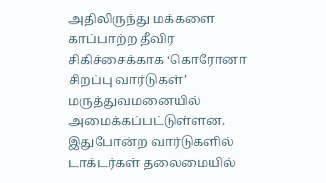அதிலிருந்து மக்களை காப்பாற்ற தீவிர சிகிச்சைக்காக ‘கொரோனா சிறப்பு வார்டுகள்’ மருத்துவமனையில் அமைக்கப்பட்டுள்ளன. இதுபோன்ற வார்டுகளில் டாக்டர்கள் தலைமையில்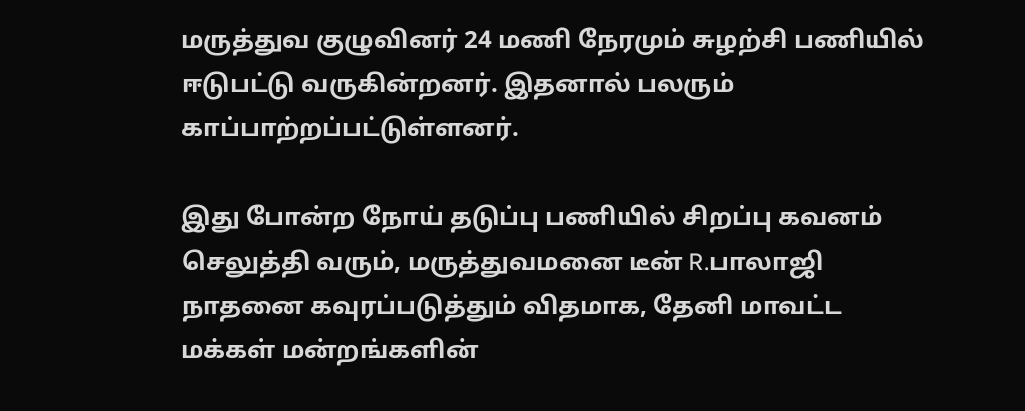மருத்துவ குழுவினர் 24 மணி நேரமும் சுழற்சி பணியில் ஈடுபட்டு வருகின்றனர். இதனால் பலரும் காப்பாற்றப்பட்டுள்ளனர்.

இது போன்ற நோய் தடுப்பு பணியில் சிறப்பு கவனம் செலுத்தி வரும், மருத்துவமனை டீன் R.பாலாஜி நாதனை கவுரப்படுத்தும் விதமாக, தேனி மாவட்ட மக்கள் மன்றங்களின்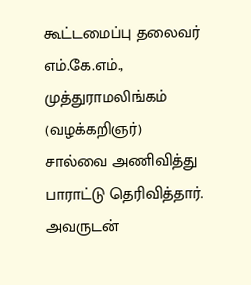கூட்டமைப்பு தலைவர் எம்.கே.எம்., முத்துராமலிங்கம் (வழக்கறிஞர்) சால்வை அணிவித்து பாராட்டு தெரிவித்தார். அவருடன்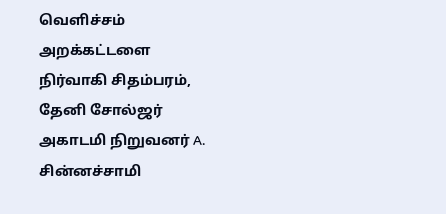வெளிச்சம் அறக்கட்டளை நிர்வாகி சிதம்பரம், தேனி சோல்ஜர் அகாடமி நிறுவனர் A. சின்னச்சாமி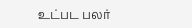உட்பட பலர்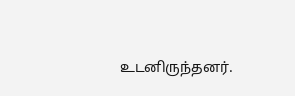உடனிருந்தனர்.